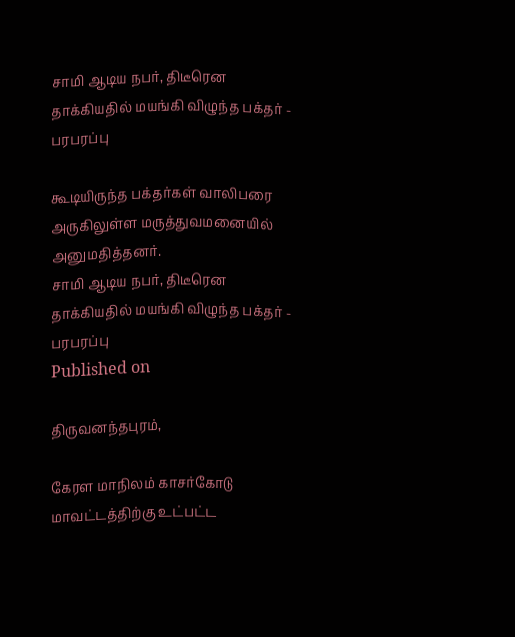சாமி ஆடிய நபர், திடீரென தாக்கியதில் மயங்கி விழுந்த பக்தர் - பரபரப்பு

கூடியிருந்த பக்தர்கள் வாலிபரை அருகிலுள்ள மருத்துவமனையில் அனுமதித்தனர்.
சாமி ஆடிய நபர், திடீரென தாக்கியதில் மயங்கி விழுந்த பக்தர் - பரபரப்பு
Published on

திருவனந்தபுரம்,

கேரள மாநிலம் காசர்கோடு மாவட்டத்திற்கு உட்பட்ட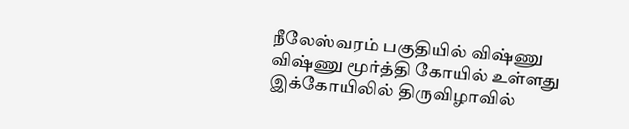நீலேஸ்வரம் பகுதியில் விஷ்ணு விஷ்ணு மூர்த்தி கோயில் உள்ளது இக்கோயிலில் திருவிழாவில்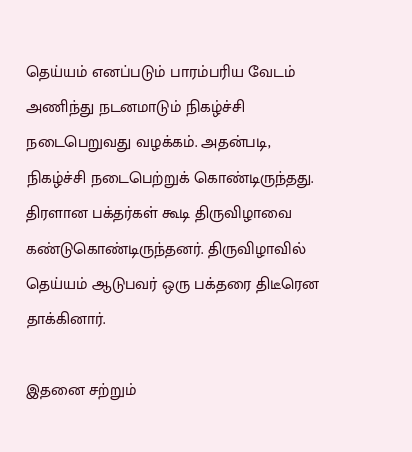தெய்யம் எனப்படும் பாரம்பரிய வேடம் அணிந்து நடனமாடும் நிகழ்ச்சி நடைபெறுவது வழக்கம். அதன்படி, நிகழ்ச்சி நடைபெற்றுக் கொண்டிருந்தது. திரளான பக்தர்கள் கூடி திருவிழாவை கண்டுகொண்டிருந்தனர். திருவிழாவில் தெய்யம் ஆடுபவர் ஒரு பக்தரை திடீரென தாக்கினார்.

இதனை சற்றும்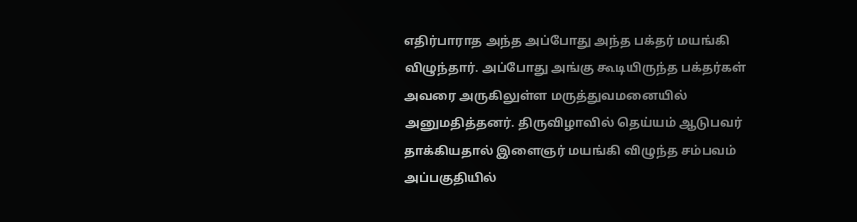எதிர்பாராத அந்த அப்போது அந்த பக்தர் மயங்கி விழுந்தார். அப்போது அங்கு கூடியிருந்த பக்தர்கள் அவரை அருகிலுள்ள மருத்துவமனையில் அனுமதித்தனர். திருவிழாவில் தெய்யம் ஆடுபவர் தாக்கியதால் இளைஞர் மயங்கி விழுந்த சம்பவம் அப்பகுதியில்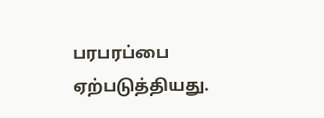பரபரப்பை ஏற்படுத்தியது.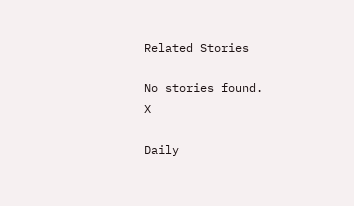Related Stories

No stories found.
X

Daily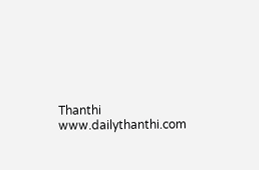Thanthi
www.dailythanthi.com